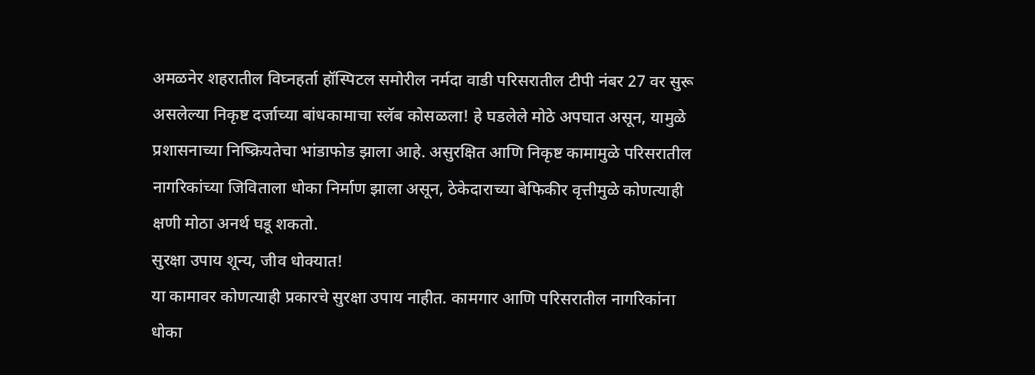अमळनेर शहरातील विघ्नहर्ता हॉस्पिटल समोरील नर्मदा वाडी परिसरातील टीपी नंबर 27 वर सुरू असलेल्या निकृष्ट दर्जाच्या बांधकामाचा स्लॅब कोसळला! हे घडलेले मोठे अपघात असून, यामुळे प्रशासनाच्या निष्क्रियतेचा भांडाफोड झाला आहे. असुरक्षित आणि निकृष्ट कामामुळे परिसरातील नागरिकांच्या जिविताला धोका निर्माण झाला असून, ठेकेदाराच्या बेफिकीर वृत्तीमुळे कोणत्याही क्षणी मोठा अनर्थ घडू शकतो.
सुरक्षा उपाय शून्य, जीव धोक्यात!
या कामावर कोणत्याही प्रकारचे सुरक्षा उपाय नाहीत. कामगार आणि परिसरातील नागरिकांना धोका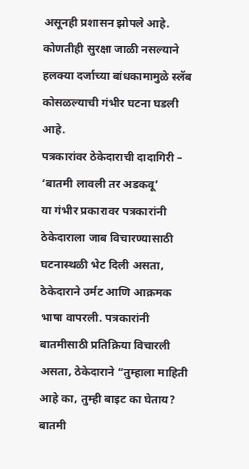असूनही प्रशासन झोपले आहे. कोणतीही सुरक्षा जाळी नसल्याने हलक्या दर्जाच्या बांधकामामुळे स्लॅब कोसळल्याची गंभीर घटना घडली आहे.
पत्रकारांवर ठेकेदाराची दादागिरी – ‘बातमी लावली तर अडकवू’
या गंभीर प्रकारावर पत्रकारांनी ठेकेदाराला जाब विचारण्यासाठी घटनास्थळी भेट दिली असता, ठेकेदाराने उर्मट आणि आक्रमक भाषा वापरली. पत्रकारांनी बातमीसाठी प्रतिक्रिया विचारली असता, ठेकेदाराने “तुम्हाला माहिती आहे का, तुम्ही बाइट का घेताय? बातमी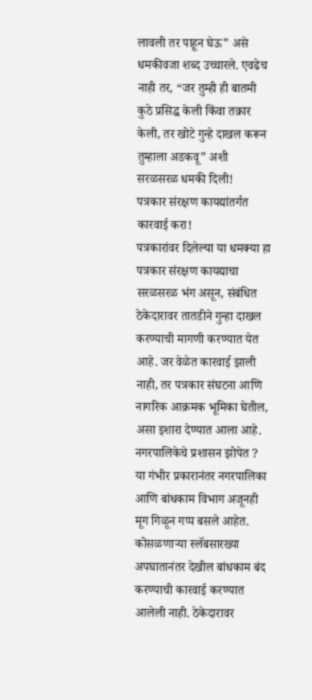लावली तर पाहून घेऊ” असे धमकीवजा शब्द उच्चारले. एवढेच नाही तर, “जर तुम्ही ही बातमी कुठे प्रसिद्ध केली किंवा तक्रार केली, तर खोटे गुन्हे दाखल करून तुम्हाला अडकवू” अशी सरळसरळ धमकी दिली!
पत्रकार संरक्षण कायद्यांतर्गत कारवाई करा!
पत्रकारांवर दिलेल्या या धमक्या हा पत्रकार संरक्षण कायद्याचा सरळसरळ भंग असून, संबंधित ठेकेदारावर तातडीने गुन्हा दाखल करण्याची मागणी करण्यात येत आहे. जर वेळेत कारवाई झाली नाही, तर पत्रकार संघटना आणि नागरिक आक्रमक भूमिका घेतील, असा इशारा देण्यात आला आहे.
नगरपालिकेचे प्रशासन झोपेत ?
या गंभीर प्रकारानंतर नगरपालिका आणि बांधकाम विभाग अजूनही मूग गिळून गप्प बसले आहेत. कोसळणाऱ्या स्लॅबसारख्या अपघातानंतर देखील बांधकाम बंद करण्याची कारवाई करण्यात आलेली नाही. ठेकेदारावर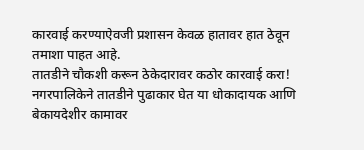कारवाई करण्याऐवजी प्रशासन केवळ हातावर हात ठेवून तमाशा पाहत आहे.
तातडीने चौकशी करून ठेकेदारावर कठोर कारवाई करा!
नगरपालिकेने तातडीने पुढाकार घेत या धोकादायक आणि बेकायदेशीर कामावर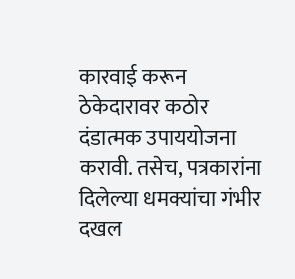कारवाई करून ठेकेदारावर कठोर दंडात्मक उपाययोजना करावी. तसेच, पत्रकारांना दिलेल्या धमक्यांचा गंभीर दखल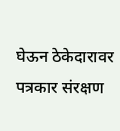घेऊन ठेकेदारावर पत्रकार संरक्षण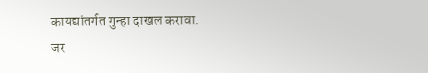कायद्यांतर्गत गुन्हा दाखल करावा.
जर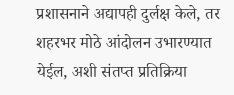प्रशासनाने अद्यापही दुर्लक्ष केले, तर शहरभर मोठे आंदोलन उभारण्यात येईल, अशी संतप्त प्रतिक्रिया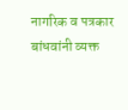नागरिक व पत्रकार बांधवांनी व्यक्त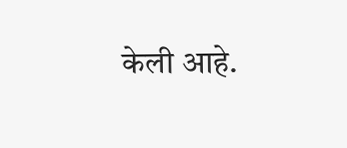केली आहे.